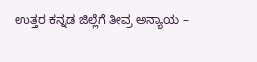ಉತ್ತರ ಕನ್ನಡ ಜಿಲ್ಲೆಗೆ ತೀವ್ರ ಅನ್ಯಾಯ –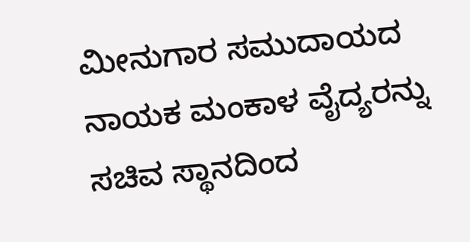ಮೀನುಗಾರ ಸಮುದಾಯದ ನಾಯಕ ಮಂಕಾಳ ವೈದ್ಯರನ್ನು ಸಚಿವ ಸ್ಥಾನದಿಂದ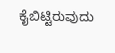ಕೈಬಿಟ್ಟಿರುವುದು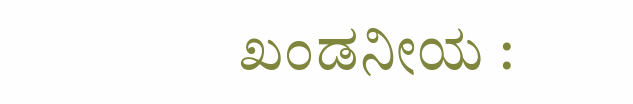ಖಂಡನೀಯ :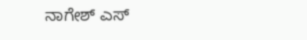ನಾಗೇಶ್ ಎಸ್